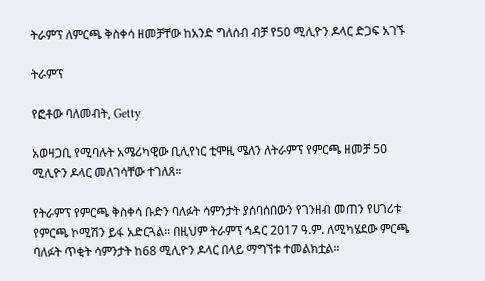ትራምፕ ለምርጫ ቅስቀሳ ዘመቻቸው ከአንድ ግለሰብ ብቻ የ50 ሚሊዮን ዶላር ድጋፍ አገኙ

ትራምፕ

የፎቶው ባለመብት, Getty

አወዛጋቢ የሚባሉት አሜሪካዊው ቢሊየነር ቲሞዚ ሜለን ለትራምፕ የምርጫ ዘመቻ 50 ሚሊዮን ዶላር መለገሳቸው ተገለጸ።

የትራምፕ የምርጫ ቅስቀሳ ቡድን ባለፉት ሳምንታት ያሰባሰበውን የገንዘብ መጠን የሀገሪቱ የምርጫ ኮሚሽን ይፋ አድርጓል። በዚህም ትራምፕ ኅዳር 2017 ዓ.ም. ለሚካሄደው ምርጫ ባለፉት ጥቂት ሳምንታት ከ68 ሚሊዮን ዶላር በላይ ማግኘቱ ተመልክቷል።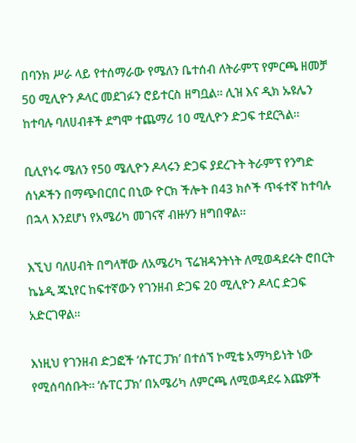በባንክ ሥራ ላይ የተሰማራው የሜለን ቤተሰብ ለትራምፕ የምርጫ ዘመቻ 50 ሚሊዮን ዶላር መደገፉን ሮይተርስ ዘግቧል። ሊዝ እና ዲክ ኡዩሌን ከተባሉ ባለሀብቶች ደግሞ ተጨማሪ 10 ሚሊዮን ድጋፍ ተደርጓል።

ቢሊየነሩ ሜለን የ50 ሜሊዮን ዶላሩን ድጋፍ ያደረጉት ትራምፕ የንግድ ሰነዶችን በማጭበርበር በኒው ዮርክ ችሎት በ43 ክሶች ጥፋተኛ ከተባሉ በኋላ እንደሆነ የአሜሪካ መገናኛ ብዙሃን ዘግበዋል።

እኚህ ባለሀብት በግላቸው ለአሜሪካ ፕሬዝዳንትነት ለሚወዳደሩት ሮበርት ኬኔዲ ጁኒየር ከፍተኛውን የገንዘብ ድጋፍ 20 ሚሊዮን ዶላር ድጋፍ አድርገዋል።

እነዚህ የገንዘብ ድጋፎች ‘ሱፐር ፓክ’ በተሰኘ ኮሚቴ አማካይነት ነው የሚሰባሰቡት። ‘ሱፐር ፓክ’ በአሜሪካ ለምርጫ ለሚወዳደሩ እጩዎች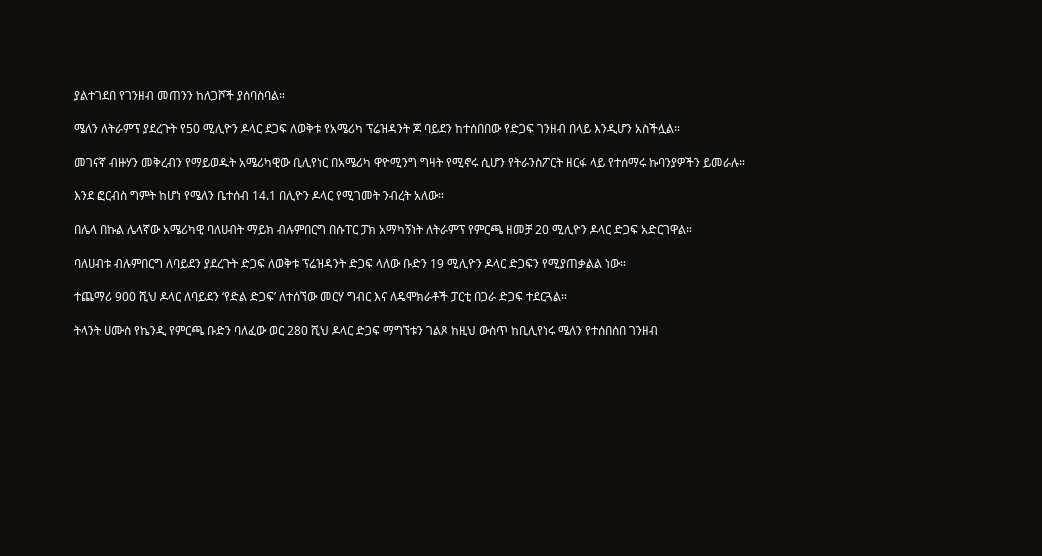ያልተገደበ የገንዘብ መጠንን ከለጋሾች ያሰባስባል።

ሜለን ለትራምፕ ያደረጉት የ50 ሚሊዮን ዶላር ደጋፍ ለወቅቱ የአሜሪካ ፕሬዝዳንት ጆ ባይደን ከተሰበበው የድጋፍ ገንዘብ በላይ እንዲሆን አስችሏል።

መገናኛ ብዙሃን መቅረብን የማይወዱት አሜሪካዊው ቢሊየነር በአሜሪካ ዋዮሚንግ ግዛት የሚኖሩ ሲሆን የትራንስፖርት ዘርፋ ላይ የተሰማሩ ኩባንያዎችን ይመራሉ።

እንደ ፎርብስ ግምት ከሆነ የሜለን ቤተሰብ 14.1 በሊዮን ዶላር የሚገመት ንብረት አለው።

በሌላ በኩል ሌላኛው አሜሪካዊ ባለሀብት ማይክ ብሉምበርግ በሱፐር ፓክ አማካኝነት ለትራምፕ የምርጫ ዘመቻ 20 ሚሊዮን ዶላር ድጋፍ አድርገዋል።

ባለሀብቱ ብሉምበርግ ለባይደን ያደረጉት ድጋፍ ለወቅቱ ፕሬዝዳንት ድጋፍ ላለው ቡድን 19 ሚሊዮን ዶላር ድጋፍን የሚያጠቃልል ነው።

ተጨማሪ 900 ሺህ ዶላር ለባይደን ‘የድል ድጋፍ’ ለተሰኘው መርሃ ግብር እና ለዴሞክራቶች ፓርቲ በጋራ ድጋፍ ተደርጓል።

ትላንት ሀሙስ የኬንዲ የምርጫ ቡድን ባለፈው ወር 280 ሺህ ዶላር ድጋፍ ማግኘቱን ገልጾ ከዚህ ውስጥ ከቢሊየነሩ ሜለን የተሰበሰበ ገንዘብ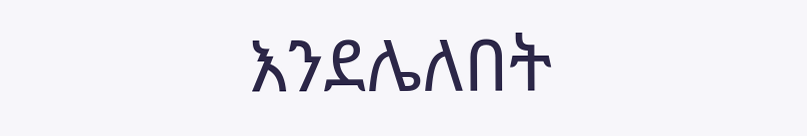እንደሌለበት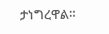ታነግረዋል።